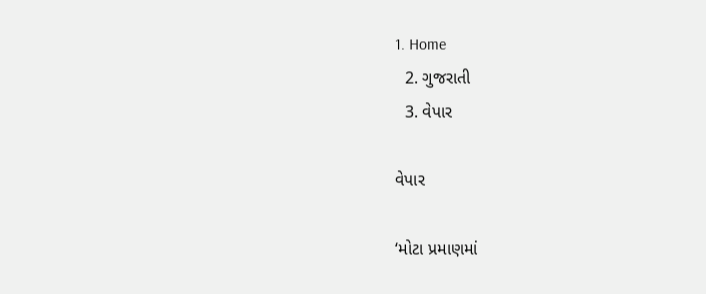1. Home
  2. ગુજરાતી
  3. વેપાર

વેપાર

‘મોટા પ્રમાણમાં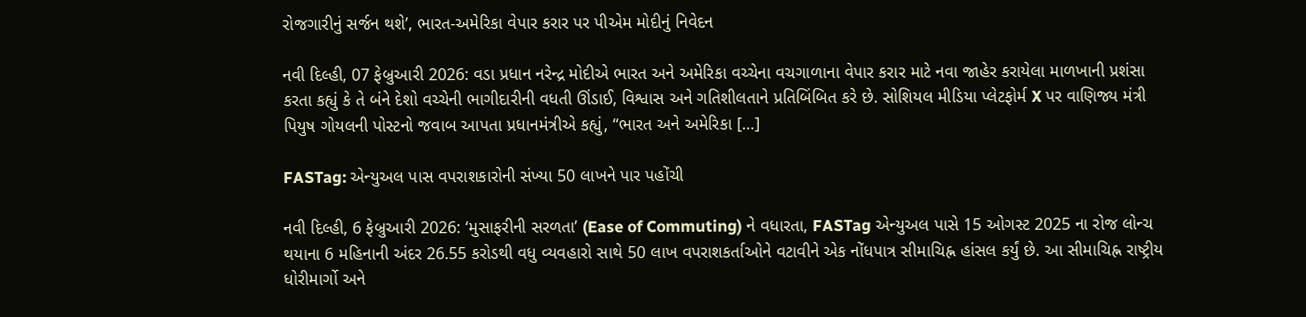રોજગારીનું સર્જન થશે’, ભારત-અમેરિકા વેપાર કરાર પર પીએમ મોદીનું નિવેદન

નવી દિલ્હી, 07 ફેબ્રુઆરી 2026: વડા પ્રધાન નરેન્દ્ર મોદીએ ભારત અને અમેરિકા વચ્ચેના વચગાળાના વેપાર કરાર માટે નવા જાહેર કરાયેલા માળખાની પ્રશંસા કરતા કહ્યું કે તે બંને દેશો વચ્ચેની ભાગીદારીની વધતી ઊંડાઈ, વિશ્વાસ અને ગતિશીલતાને પ્રતિબિંબિત કરે છે. સોશિયલ મીડિયા પ્લેટફોર્મ X પર વાણિજ્ય મંત્રી પિયુષ ગોયલની પોસ્ટનો જવાબ આપતા પ્રધાનમંત્રીએ કહ્યું, “ભારત અને અમેરિકા […]

FASTag: એન્યુઅલ પાસ વપરાશકારોની સંખ્યા 50 લાખને પાર પહોંચી

નવી દિલ્હી, 6 ફેબ્રુઆરી 2026: ‘મુસાફરીની સરળતા’ (Ease of Commuting) ને વધારતા, FASTag એન્યુઅલ પાસે 15 ઓગસ્ટ 2025 ના રોજ લોન્ચ થયાના 6 મહિનાની અંદર 26.55 કરોડથી વધુ વ્યવહારો સાથે 50 લાખ વપરાશકર્તાઓને વટાવીને એક નોંધપાત્ર સીમાચિહ્ન હાંસલ કર્યું છે. આ સીમાચિહ્ન રાષ્ટ્રીય ધોરીમાર્ગો અને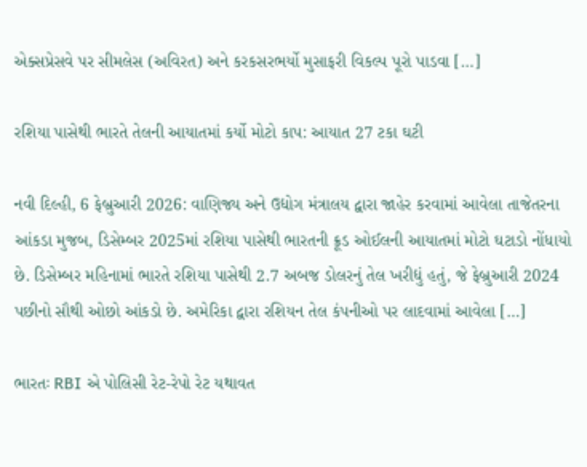એક્સપ્રેસવે પર સીમલેસ (અવિરત) અને કરકસરભર્યો મુસાફરી વિકલ્પ પૂરો પાડવા […]

રશિયા પાસેથી ભારતે તેલની આયાતમાં કર્યો મોટો કાપ: આયાત 27 ટકા ઘટી

નવી દિલ્હી, 6 ફેબ્રુઆરી 2026: વાણિજ્ય અને ઉદ્યોગ મંત્રાલય દ્વારા જાહેર કરવામાં આવેલા તાજેતરના આંકડા મુજબ, ડિસેમ્બર 2025માં રશિયા પાસેથી ભારતની ક્રૂડ ઓઈલની આયાતમાં મોટો ઘટાડો નોંધાયો છે. ડિસેમ્બર મહિનામાં ભારતે રશિયા પાસેથી 2.7 અબજ ડોલરનું તેલ ખરીદ્યું હતું, જે ફેબ્રુઆરી 2024 પછીનો સૌથી ઓછો આંકડો છે. અમેરિકા દ્વારા રશિયન તેલ કંપનીઓ પર લાદવામાં આવેલા […]

ભારતઃ RBI એ પોલિસી રેટ-રેપો રેટ યથાવત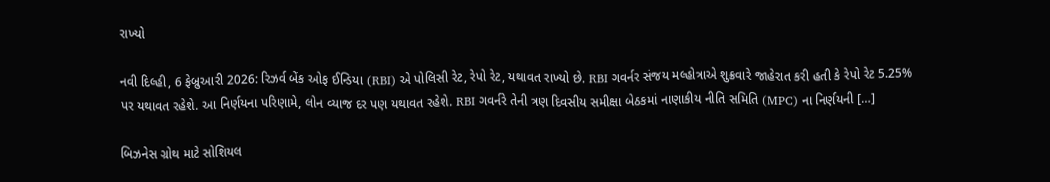રાખ્યો

નવી દિલ્હી, 6 ફેબ્રુઆરી 2026: રિઝર્વ બેંક ઓફ ઈન્ડિયા (RBI) એ પોલિસી રેટ, રેપો રેટ, યથાવત રાખ્યો છે. RBI ગવર્નર સંજય મલ્હોત્રાએ શુક્રવારે જાહેરાત કરી હતી કે રેપો રેટ 5.25% પર યથાવત રહેશે. આ નિર્ણયના પરિણામે, લોન વ્યાજ દર પણ યથાવત રહેશે. RBI ગવર્નરે તેની ત્રણ દિવસીય સમીક્ષા બેઠકમાં નાણાકીય નીતિ સમિતિ (MPC) ના નિર્ણયની […]

બિઝનેસ ગ્રોથ માટે સોશિયલ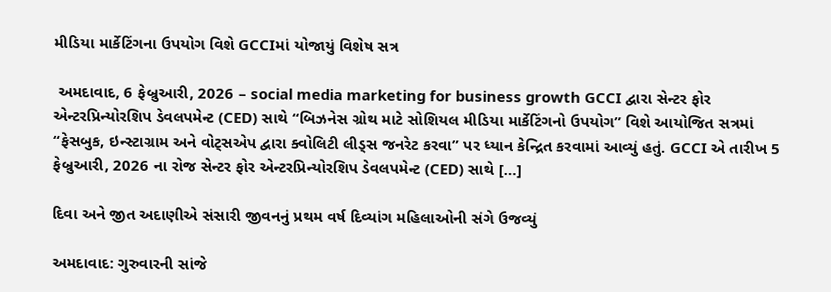મીડિયા માર્કેટિંગના ઉપયોગ વિશે GCCIમાં યોજાયું વિશેષ સત્ર

 અમદાવાદ, 6 ફેબ્રુઆરી, 2026 – social media marketing for business growth GCCI દ્વારા સેન્ટર ફોર એન્ટરપ્રિન્યોરશિપ ડેવલપમેન્ટ (CED) સાથે “બિઝનેસ ગ્રોથ માટે સોશિયલ મીડિયા માર્કેટિંગનો ઉપયોગ” વિશે આયોજિત સત્રમાં “ફેસબુક, ઇન્સ્ટાગ્રામ અને વોટ્સએપ દ્વારા ક્વોલિટી લીડ્સ જનરેટ કરવા” પર ધ્યાન કેન્દ્રિત કરવામાં આવ્યું હતું. GCCI એ તારીખ 5 ફેબ્રુઆરી, 2026 ના રોજ સેન્ટર ફોર એન્ટરપ્રિન્યોરશિપ ડેવલપમેન્ટ (CED) સાથે […]

દિવા અને જીત અદાણીએ સંસારી જીવનનું પ્રથમ વર્ષ દિવ્યાંગ મહિલાઓની સંગે ઉજવ્યું

અમદાવાદ: ગુરુવારની સાંજે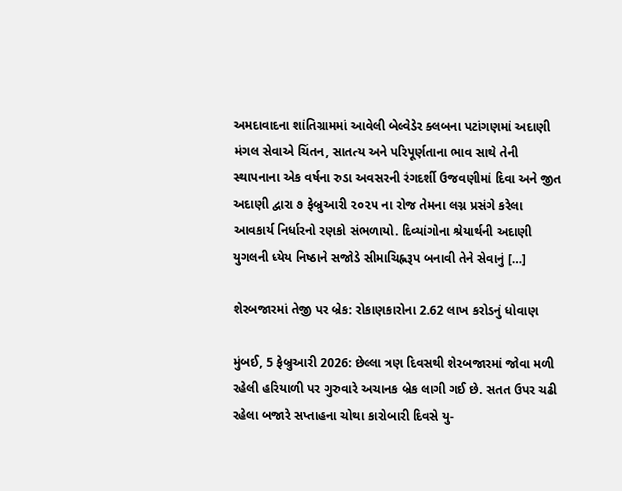અમદાવાદના શાંતિગ્રામમાં આવેલી બેલ્વેડેર ક્લબના પટાંગણમાં અદાણી મંગલ સેવાએ ચિંતન, સાતત્ય અને પરિપૂર્ણતાના ભાવ સાથે તેની સ્થાપનાના એક વર્ષના રુડા અવસરની રંગદર્શી ઉજવણીમાં દિવા અને જીત અદાણી દ્વારા ૭ ફેબ્રુઆરી ૨૦૨૫ ના રોજ તેમના લગ્ન પ્રસંગે કરેલા આવકાર્ય નિર્ધારનો રણકો સંભળાયો. દિવ્યાંગોના શ્રેયાર્થની અદાણી યુગલની ધ્યેય નિષ્ઠાને સજોડે સીમાચિહ્નરૂપ બનાવી તેને સેવાનું […]

શેરબજારમાં તેજી પર બ્રેક: રોકાણકારોના 2.62 લાખ કરોડનું ધોવાણ

મુંબઈ, 5 ફેબ્રુઆરી 2026: છેલ્લા ત્રણ દિવસથી શેરબજારમાં જોવા મળી રહેલી હરિયાળી પર ગુરુવારે અચાનક બ્રેક લાગી ગઈ છે. સતત ઉપર ચઢી રહેલા બજારે સપ્તાહના ચોથા કારોબારી દિવસે યુ-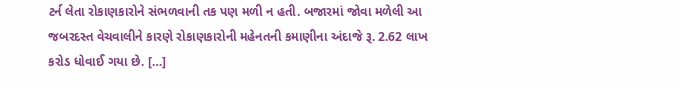ટર્ન લેતા રોકાણકારોને સંભળવાની તક પણ મળી ન હતી. બજારમાં જોવા મળેલી આ જબરદસ્ત વેચવાલીને કારણે રોકાણકારોની મહેનતની કમાણીના અંદાજે રૂ. 2.62 લાખ કરોડ ધોવાઈ ગયા છે. […]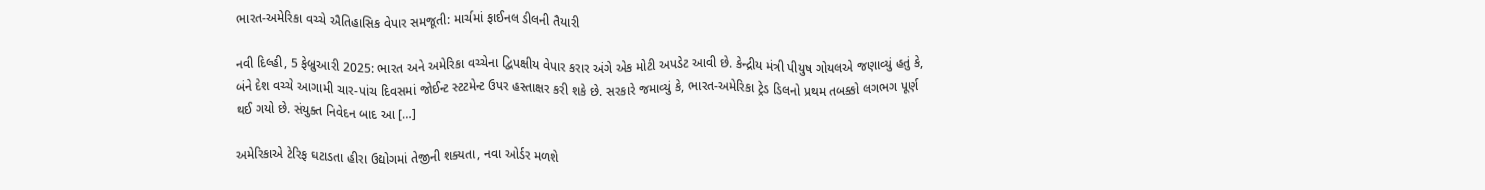ભારત-અમેરિકા વચ્ચે ઐતિહાસિક વેપાર સમજૂતી: માર્ચમાં ફાઈનલ ડીલની તૈયારી

નવી દિલ્હી, 5 ફેબ્રુઆરી 2025: ભારત અને અમેરિકા વચ્ચેના દ્વિપક્ષીય વેપાર કરાર અંગે એક મોટી અપડેટ આવી છે. કેન્દ્રીય મંત્રી પીયુષ ગોયલએ જણાવ્યું હતું કે, બંને દેશ વચ્ચે આગામી ચાર-પાંચ દિવસમાં જોઈન્ટ સ્ટટમેન્ટ ઉપર હસ્તાક્ષર કરી શકે છે. સરકારે જમાવ્યું કે, ભારત-અમેરિકા ટ્રેડ ડિલનો પ્રથમ તબક્કો લગભગ પૂર્ણ થઈ ગયો છે. સંયુક્ત નિવેદન બાદ આ […]

અમેરિકાએ ટેરિફ ઘટાડતા હીરા ઉદ્યોગમાં તેજીની શક્યતા, નવા ઓર્ડર મળશે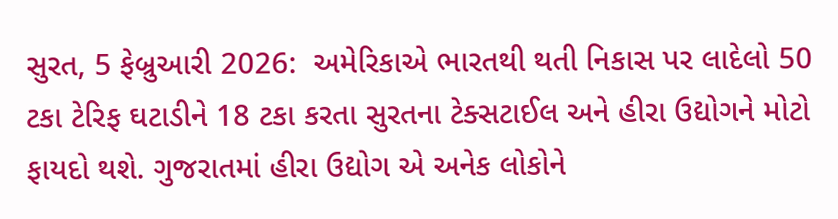સુરત, 5 ફેબ્રુઆરી 2026:  અમેરિકાએ ભારતથી થતી નિકાસ પર લાદેલો 50 ટકા ટેરિફ ઘટાડીને 18 ટકા કરતા સુરતના ટેક્સટાઈલ અને હીરા ઉદ્યોગને મોટો ફાયદો થશે. ગુજરાતમાં હીરા ઉદ્યોગ એ અનેક લોકોને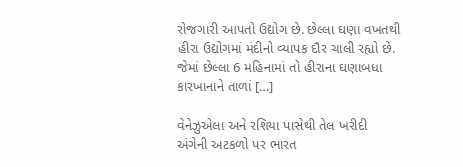રોજગારી આપતો ઉદ્યોગ છે. છેલ્લા ઘણા વખતથી હીરા ઉદ્યોગમાં મંદીનો વ્યાપક દૌર ચાલી રહ્યો છે. જેમાં છેલ્લા 6 મહિનામાં તો હીરાના ઘણાબધા કારખાનાને તાળાં […]

વેનેઝુએલા અને રશિયા પાસેથી તેલ ખરીદી અંગેની અટકળો પર ભારત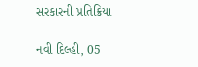સરકારની પ્રતિક્રિયા

નવી દિલ્હી, 05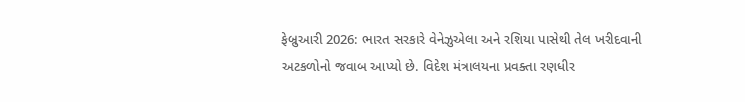ફેબ્રુઆરી 2026: ભારત સરકારે વેનેઝુએલા અને રશિયા પાસેથી તેલ ખરીદવાની અટકળોનો જવાબ આપ્યો છે. વિદેશ મંત્રાલયના પ્રવક્તા રણધીર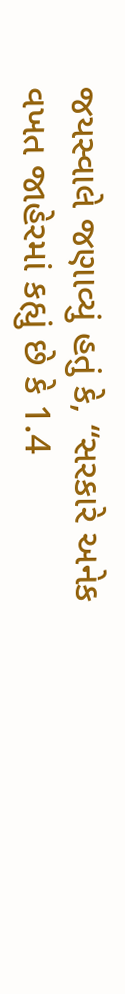જયસ્વાલે જણાવ્યું હતું કે, “સરકારે અનેક વખત જાહેરમાં કહ્યું છે કે 1.4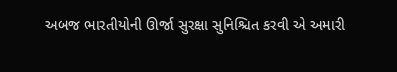અબજ ભારતીયોની ઊર્જા સુરક્ષા સુનિશ્ચિત કરવી એ અમારી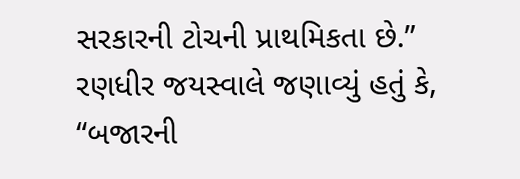સરકારની ટોચની પ્રાથમિકતા છે.” રણધીર જયસ્વાલે જણાવ્યું હતું કે, “બજારની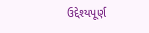ઉદ્દેશ્યપૂર્ણ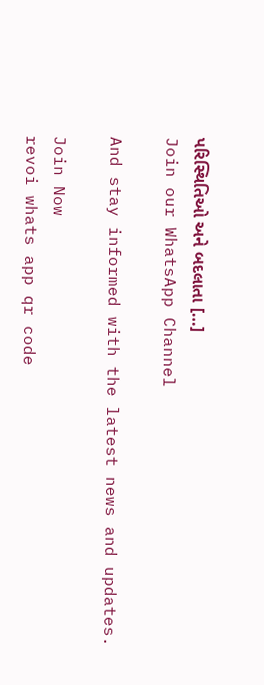પરિસ્થિતિઓ અને બદલાતા […]
Join our WhatsApp Channel

And stay informed with the latest news and updates.

Join Now
revoi whats app qr code